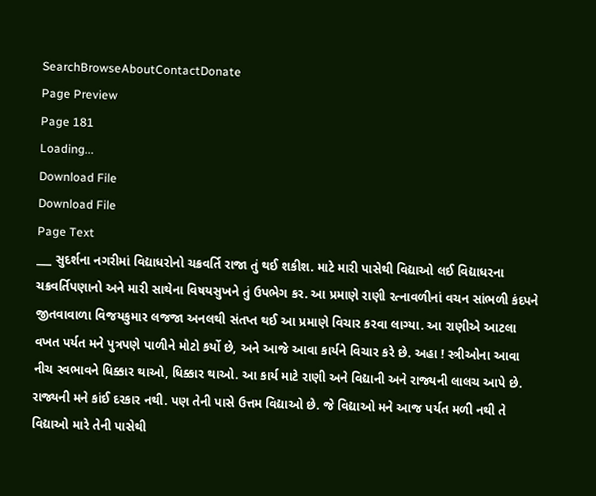SearchBrowseAboutContactDonate
Page Preview
Page 181
Loading...
Download File
Download File
Page Text
___ સુદર્શના નગરીમાં વિદ્યાધરોનો ચક્રવર્તિ રાજા તું થઈ શકીશ. માટે મારી પાસેથી વિદ્યાઓ લઈ વિદ્યાધરના ચક્રવર્તિપણાનો અને મારી સાથેના વિષયસુખને તું ઉપભેગ કર. આ પ્રમાણે રાણી રત્નાવળીનાં વચન સાંભળી કંદપને જીતવાવાળા વિજયકુમાર લજજા અનલથી સંતપ્ત થઈ આ પ્રમાણે વિચાર કરવા લાગ્યા. આ રાણીએ આટલા વખત પર્યત મને પુત્રપણે પાળીને મોટો કર્યો છે, અને આજે આવા કાર્યને વિચાર કરે છે. અહા ! સ્ત્રીઓના આવા નીચ સ્વભાવને ધિક્કાર થાઓ, ધિક્કાર થાઓ. આ કાર્ય માટે રાણી અને વિદ્યાની અને રાજ્યની લાલચ આપે છે. રાજ્યની મને કાંઈ દરકાર નથી. પણ તેની પાસે ઉત્તમ વિદ્યાઓ છે. જે વિદ્યાઓ મને આજ પર્યત મળી નથી તે વિદ્યાઓ મારે તેની પાસેથી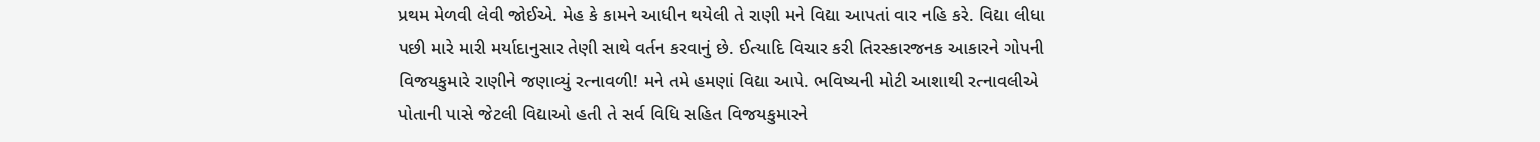પ્રથમ મેળવી લેવી જોઈએ. મેહ કે કામને આધીન થયેલી તે રાણી મને વિદ્યા આપતાં વાર નહિ કરે. વિદ્યા લીધા પછી મારે મારી મર્યાદાનુસાર તેણી સાથે વર્તન કરવાનું છે. ઈત્યાદિ વિચાર કરી તિરસ્કારજનક આકારને ગોપની વિજયકુમારે રાણીને જણાવ્યું રત્નાવળી! મને તમે હમણાં વિદ્યા આપે. ભવિષ્યની મોટી આશાથી રત્નાવલીએ પોતાની પાસે જેટલી વિદ્યાઓ હતી તે સર્વ વિધિ સહિત વિજયકુમારને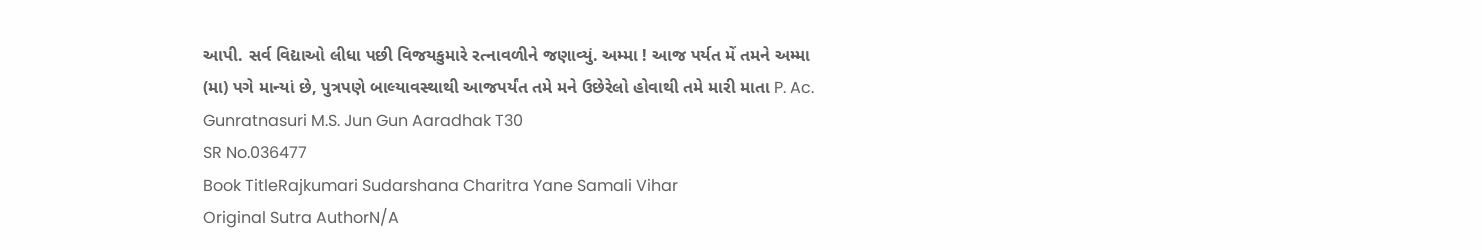આપી. સર્વ વિદ્યાઓ લીધા પછી વિજયકુમારે રત્નાવળીને જણાવ્યું. અમ્મા ! આજ પર્યત મેં તમને અમ્મા (મા) પગે માન્યાં છે, પુત્રપણે બાલ્યાવસ્થાથી આજપર્યંત તમે મને ઉછેરેલો હોવાથી તમે મારી માતા P. Ac. Gunratnasuri M.S. Jun Gun Aaradhak T30
SR No.036477
Book TitleRajkumari Sudarshana Charitra Yane Samali Vihar
Original Sutra AuthorN/A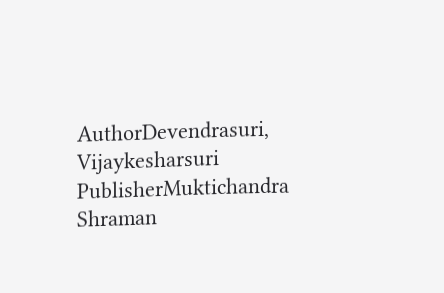AuthorDevendrasuri, Vijaykesharsuri
PublisherMuktichandra Shraman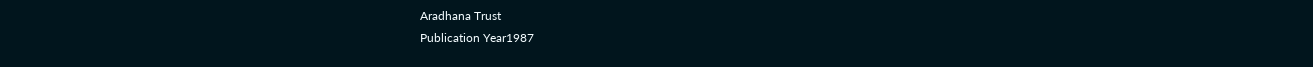Aradhana Trust
Publication Year1987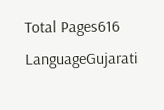Total Pages616
LanguageGujarati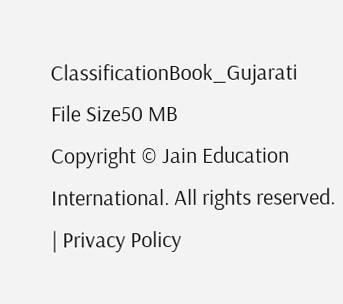ClassificationBook_Gujarati
File Size50 MB
Copyright © Jain Education International. All rights reserved. | Privacy Policy